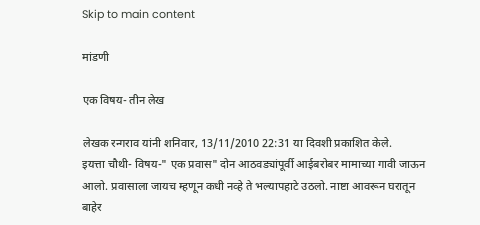Skip to main content

मांडणी

एक विषय- तीन लेख

लेखक रन्गराव यांनी शनिवार, 13/11/2010 22:31 या दिवशी प्रकाशित केले.
इयत्ता चौथी- विषय-" एक प्रवास" दोन आठवड्यांपूर्वी आईबरोबर मामाच्या गावी जाऊन आलो. प्रवासाला जायच म्हणून कधी नव्हे ते भल्यापहाटे उठलो. नाष्टा आवरून घरातून बाहेर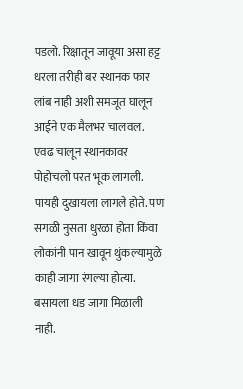पडलो. रिक्षातून जावूया असा हट्ट धरला तरीही बर स्थानक फार लांब नाही अशी समजूत घालून आईने एक मैलभर चालवल. एवढ चालून स्थानकावर पोहोचलो परत भूक लागली. पायही दुखायला लागले होते. पण सगळी नुसता धुरळा होता किंवा लोकांनी पान खावून थुंकल्यामुळे काही जागा रंगल्या होत्या. बसायला धड जागा मिळाली नाही.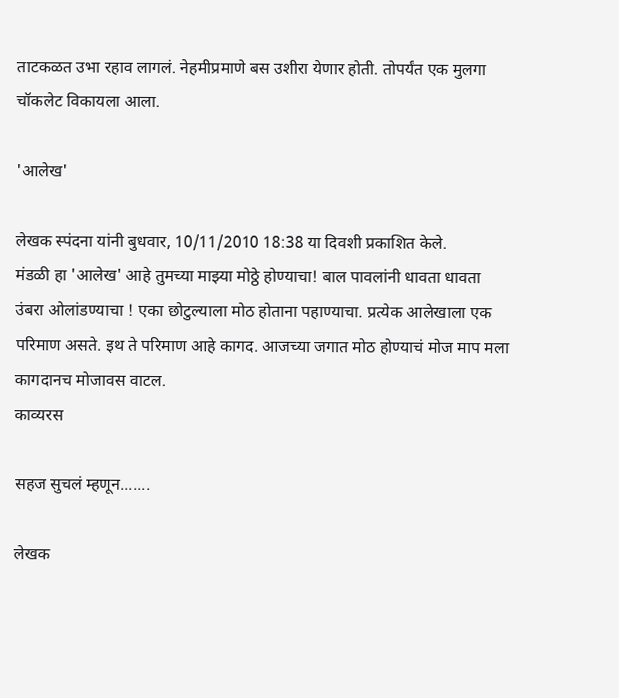ताटकळत उभा रहाव लागलं. नेहमीप्रमाणे बस उशीरा येणार होती. तोपर्यंत एक मुलगा चॉकलेट विकायला आला.

'आलेख'

लेखक स्पंदना यांनी बुधवार, 10/11/2010 18:38 या दिवशी प्रकाशित केले.
मंडळी हा 'आलेख' आहे तुमच्या माझ्या मोठ्ठे होण्याचा! बाल पावलांनी धावता धावता उंबरा ओलांडण्याचा ! एका छोटुल्याला मोठ होताना पहाण्याचा. प्रत्येक आलेखाला एक परिमाण असते. इथ ते परिमाण आहे कागद. आजच्या जगात मोठ होण्याचं मोज माप मला कागदानच मोजावस वाटल.
काव्यरस

सहज सुचलं म्हणून.......

लेखक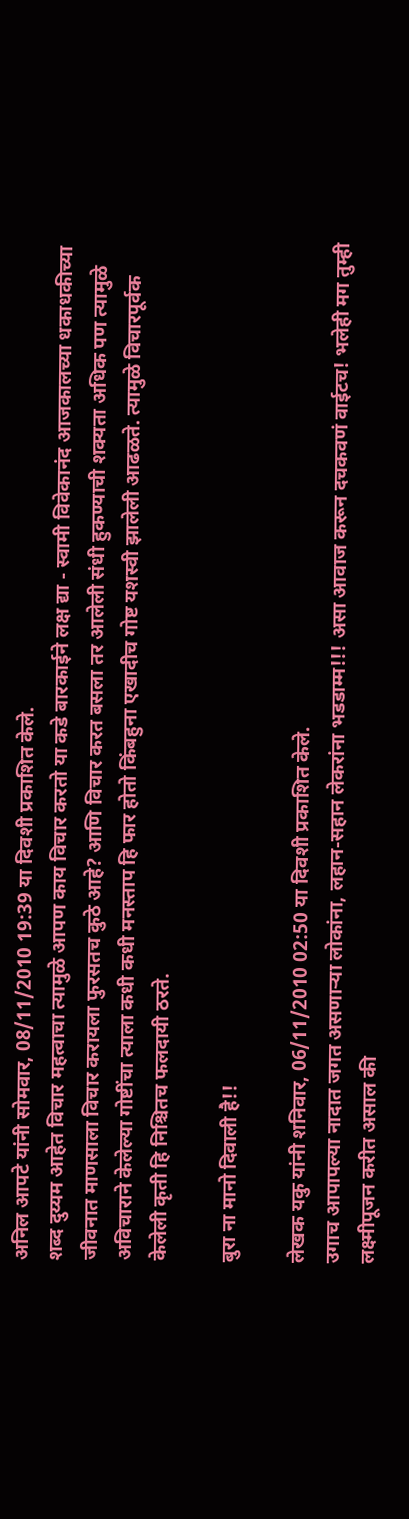अनिल आपटे यांनी सोमवार, 08/11/2010 19:39 या दिवशी प्रकाशित केले.
शब्द दुय्यम आहेत विचार महत्वाचा त्यामुळे आपण काय विचार करतो या कडे बारकाईने लक्ष द्या - स्वामी विवेकानंद आजकालच्या धकाधकीच्या जीवनात माणसाला विचार करायला फुरसतच कुठे आहे? आणि विचार करत बसला तर आलेली संधी हुकण्याची शक्यता अधिक पण त्यामुळे अविचाराने केलेल्या गोष्टींचा त्याला कधी कधी मनस्ताप हि फार होतो किंबहुना एखादीच गोष्ट यशस्वी झालेली आढळते. त्यामुळे विचारपूर्वक केलेली कृती हि निश्चितच फलदायी ठरते.

बुरा ना मानो दिवाली है!!

लेखक यकु यांनी शनिवार, 06/11/2010 02:50 या दिवशी प्रकाशित केले.
उगाच आपापल्या नादात जगत असणार्‍या लोकांना, लहान-सहान लेकरांना भडडाम्म!!! असा आवाज करून दचकवणं वाईटच! भलेही मग तुम्ही लक्ष्मीपूजन करीत असाल की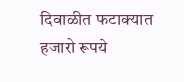दिवाळीत फटाक्यात हजारो रूपये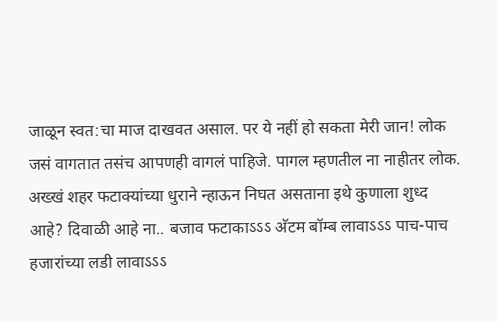जाळून स्वत:चा माज दाखवत असाल. पर ये नहीं हो सकता मेरी जान! लोक जसं वागतात तसंच आपणही वागलं पाहिजे. पागल म्हणतील ना नाहीतर लोक. अख्खं शहर फटाक्यांच्या धुराने न्हाऊन निघत असताना इथे कुणाला शुध्द आहे? दिवाळी आहे ना.. बजाव फटाकाऽऽऽ अ‍ॅटम बॉम्ब लावा‌‍ऽऽऽ पाच-पाच हजारांच्या लडी लावाऽऽऽ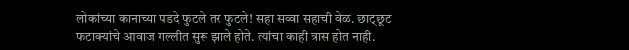लोकांच्या कानाच्या पडदे फुटले तर फुटले! सहा सव्वा सहाची वेळ. छाट्छूट फटाक्यांचे आवाज गल्लीत सुरू झाले होते. त्यांचा काही त्रास होत नाही.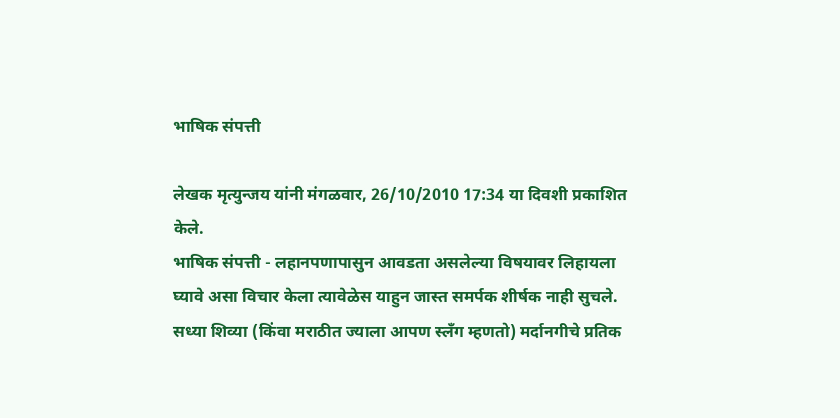भाषिक संपत्ती

लेखक मृत्युन्जय यांनी मंगळवार, 26/10/2010 17:34 या दिवशी प्रकाशित केले.
भाषिक संपत्ती - लहानपणापासुन आवडता असलेल्या विषयावर लिहायला घ्यावे असा विचार केला त्यावेळेस याहुन जास्त समर्पक शीर्षक नाही सुचले. सध्या शिव्या (किंवा मराठीत ज्याला आपण स्लँग म्हणतो) मर्दानगीचे प्रतिक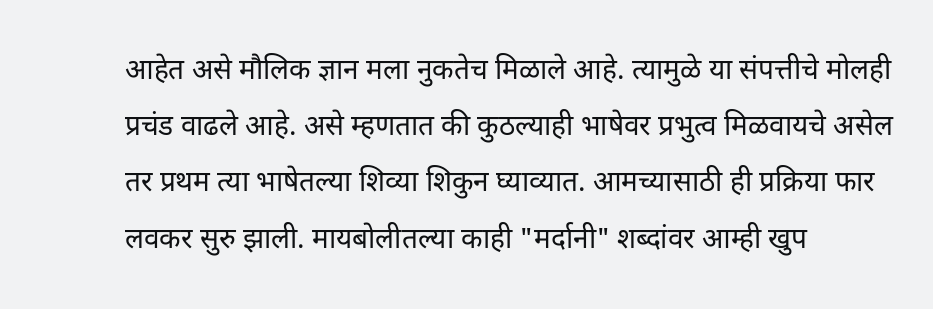आहेत असे मौलिक ज्ञान मला नुकतेच मिळाले आहे. त्यामुळे या संपत्तीचे मोलही प्रचंड वाढले आहे. असे म्हणतात की कुठल्याही भाषेवर प्रभुत्व मिळवायचे असेल तर प्रथम त्या भाषेतल्या शिव्या शिकुन घ्याव्यात. आमच्यासाठी ही प्रक्रिया फार लवकर सुरु झाली. मायबोलीतल्या काही "मर्दानी" शब्दांवर आम्ही खुप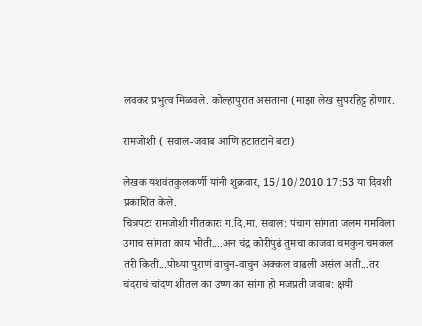लवकर प्रभुत्व मिळवले. कोल्हापुरात असताना (माझा लेख सुपरहिट्ट होणार.

रामजोशी ( सवाल-जवाब आणि हटातटाने बटा)

लेखक यशवंतकुलकर्णी यांनी शुक्रवार, 15/10/2010 17:53 या दिवशी प्रकाशित केले.
चित्रपटः रामजोशी गीतकारः ग.दि.मा. सवाल: पंचाग सांगता जलम गमविला उगाच सांगता काय भीती....अन चंद्र कोरीपुढं तुमचा काजवा चमकुन चमकल तरी किती...पोथ्या पुराणं वाचुन-वाचुन अक्कल वाढली असंल अती...तर चंदराचं चांदण शीतल का उष्ण का सांगा हो मजप्रती जवाब: क्षयी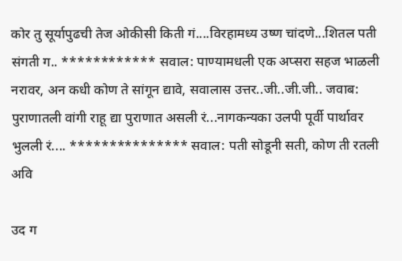कोर तु सूर्यापुढची तेज ओकीसी किती गं....विरहामध्य उष्ण चांदणे...शितल पती संगती ग.. ************ सवाल: पाण्यामधली एक अप्सरा सहज भाळली नरावर, अन कधी कोण ते सांगून द्यावे, सवालास उत्तर..जी..जी.जी.. जवाब: पुराणातली वांगी राहू द्या पुराणात असली रं...नागकन्यका उलपी पूर्वी पार्थावर भुलली रं.... *************** सवाल: पती सोडूनी सती, कोण ती रतली अवि

उद ग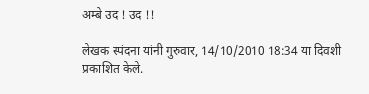अम्बे उद ! उद !!

लेखक स्पंदना यांनी गुरुवार, 14/10/2010 18:34 या दिवशी प्रकाशित केले.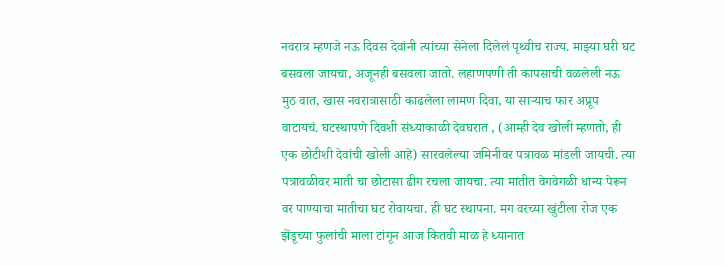नवरात्र म्हणजे नऊ दिवस देवांनी त्यांच्या सेनेला दिलेलं पृथ्वीच राज्य. माझ्या घरी घट बसवला जायचा, अजूनही बसवला जातो. लहाणपणी ती कापसाची वळलेली नऊ मुठ वात, खास नवरात्रासाठी काढलेला लामण दिवा, या साऱ्याच फार अप्रूप वाटायचं. घटस्थापणे दिवशी संध्याकाळी देवघरात , (आम्ही देव खोली म्हणतो, ही एक छोटीशी देवांची खोली आहे) सारवलेल्या जमिनीवर पत्रावळ मांडली जायची. त्या पत्रावळीवर माती चा छोटासा ढीग रचला जायचा. त्या मातीत वेगवेगळी धान्य पेरून वर पाण्याचा मातीचा घट रोवायचा. ही घट स्थापना. मग वरच्या खुंटीला रोज एक झेंडूच्या फुलांची माला टांगून आज कितवी माळ हे ध्यानात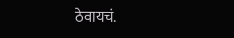ठेवायचं.